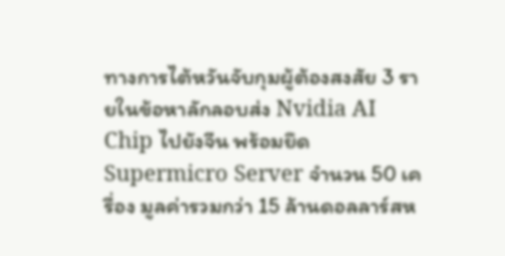ทางการไต้หวันจับกุมผู้ต้องสงสัย 3 รายในข้อหาลักลอบส่ง Nvidia AI Chip ไปยังจีน พร้อมยึด Supermicro Server จำนวน 50 เครื่อง มูลค่ารวมกว่า 15 ล้านดอลลาร์สห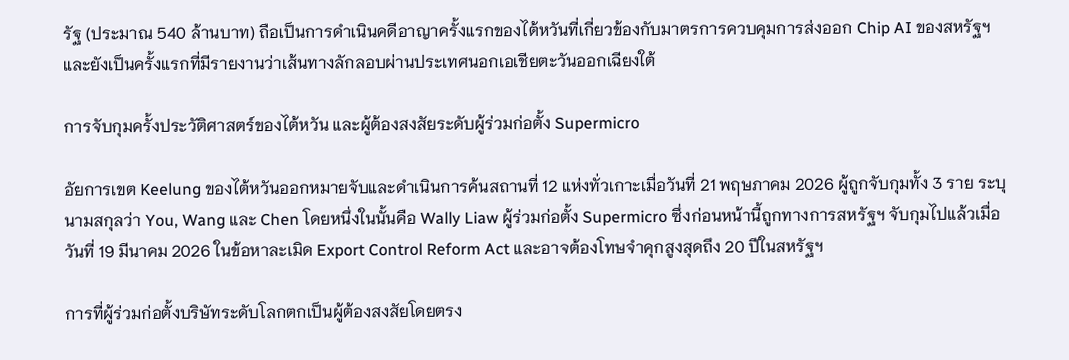รัฐ (ประมาณ 540 ล้านบาท) ถือเป็นการดำเนินคดีอาญาครั้งแรกของไต้หวันที่เกี่ยวข้องกับมาตรการควบคุมการส่งออก Chip AI ของสหรัฐฯ และยังเป็นครั้งแรกที่มีรายงานว่าเส้นทางลักลอบผ่านประเทศนอกเอเชียตะวันออกเฉียงใต้

การจับกุมครั้งประวัติศาสตร์ของไต้หวัน และผู้ต้องสงสัยระดับผู้ร่วมก่อตั้ง Supermicro

อัยการเขต Keelung ของไต้หวันออกหมายจับและดำเนินการค้นสถานที่ 12 แห่งทั่วเกาะเมื่อวันที่ 21 พฤษภาคม 2026 ผู้ถูกจับกุมทั้ง 3 ราย ระบุนามสกุลว่า You, Wang และ Chen โดยหนึ่งในนั้นคือ Wally Liaw ผู้ร่วมก่อตั้ง Supermicro ซึ่งก่อนหน้านี้ถูกทางการสหรัฐฯ จับกุมไปแล้วเมื่อวันที่ 19 มีนาคม 2026 ในข้อหาละเมิด Export Control Reform Act และอาจต้องโทษจำคุกสูงสุดถึง 20 ปีในสหรัฐฯ

การที่ผู้ร่วมก่อตั้งบริษัทระดับโลกตกเป็นผู้ต้องสงสัยโดยตรง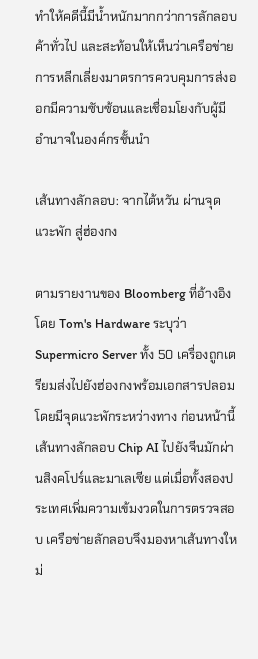ทำให้คดีนี้มีน้ำหนักมากกว่าการลักลอบค้าทั่วไป และสะท้อนให้เห็นว่าเครือข่ายการหลีกเลี่ยงมาตรการควบคุมการส่งออกมีความซับซ้อนและเชื่อมโยงกับผู้มีอำนาจในองค์กรชั้นนำ

เส้นทางลักลอบ: จากไต้หวัน ผ่านจุดแวะพัก สู่ฮ่องกง

ตามรายงานของ Bloomberg ที่อ้างอิงโดย Tom's Hardware ระบุว่า Supermicro Server ทั้ง 50 เครื่องถูกเตรียมส่งไปยังฮ่องกงพร้อมเอกสารปลอม โดยมีจุดแวะพักระหว่างทาง ก่อนหน้านี้เส้นทางลักลอบ Chip AI ไปยังจีนมักผ่านสิงคโปร์และมาเลเซีย แต่เมื่อทั้งสองประเทศเพิ่มความเข้มงวดในการตรวจสอบ เครือข่ายลักลอบจึงมองหาเส้นทางใหม่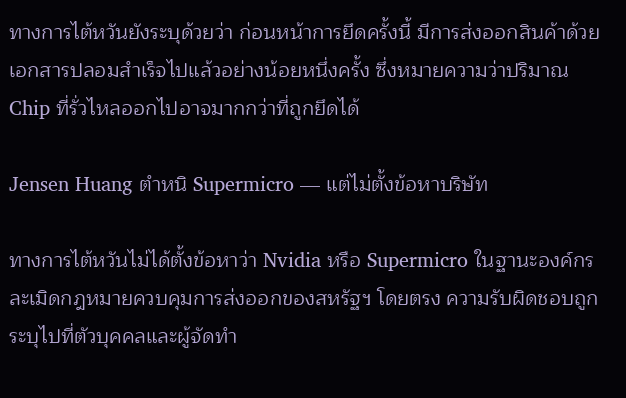ทางการไต้หวันยังระบุด้วยว่า ก่อนหน้าการยึดครั้งนี้ มีการส่งออกสินค้าด้วยเอกสารปลอมสำเร็จไปแล้วอย่างน้อยหนึ่งครั้ง ซึ่งหมายความว่าปริมาณ Chip ที่รั่วไหลออกไปอาจมากกว่าที่ถูกยึดได้

Jensen Huang ตำหนิ Supermicro — แต่ไม่ตั้งข้อหาบริษัท

ทางการไต้หวันไม่ได้ตั้งข้อหาว่า Nvidia หรือ Supermicro ในฐานะองค์กรละเมิดกฎหมายควบคุมการส่งออกของสหรัฐฯ โดยตรง ความรับผิดชอบถูกระบุไปที่ตัวบุคคลและผู้จัดทำ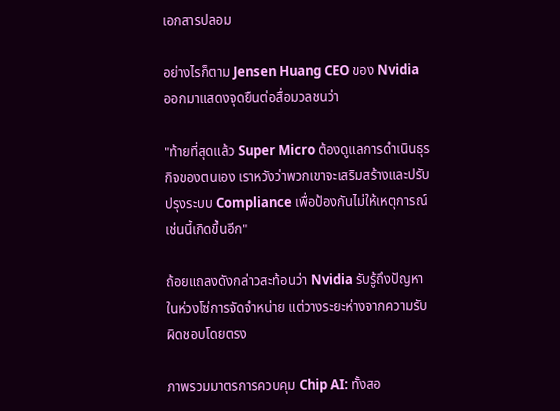เอกสารปลอม

อย่างไรก็ตาม Jensen Huang CEO ของ Nvidia ออกมาแสดงจุดยืนต่อสื่อมวลชนว่า

"ท้ายที่สุดแล้ว Super Micro ต้องดูแลการดำเนินธุรกิจของตนเอง เราหวังว่าพวกเขาจะเสริมสร้างและปรับปรุงระบบ Compliance เพื่อป้องกันไม่ให้เหตุการณ์เช่นนี้เกิดขึ้นอีก"

ถ้อยแถลงดังกล่าวสะท้อนว่า Nvidia รับรู้ถึงปัญหาในห่วงโซ่การจัดจำหน่าย แต่วางระยะห่างจากความรับผิดชอบโดยตรง

ภาพรวมมาตรการควบคุม Chip AI: ทั้งสอ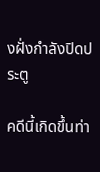งฝั่งกำลังปิดประตู

คดีนี้เกิดขึ้นท่า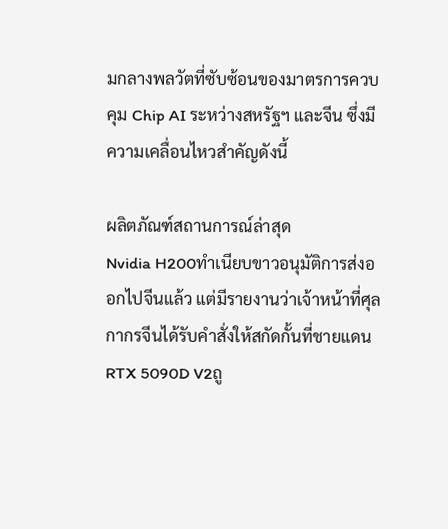มกลางพลวัตที่ซับซ้อนของมาตรการควบคุม Chip AI ระหว่างสหรัฐฯ และจีน ซึ่งมีความเคลื่อนไหวสำคัญดังนี้

ผลิตภัณฑ์สถานการณ์ล่าสุด
Nvidia H200ทำเนียบขาวอนุมัติการส่งออกไปจีนแล้ว แต่มีรายงานว่าเจ้าหน้าที่ศุลกากรจีนได้รับคำสั่งให้สกัดกั้นที่ชายแดน
RTX 5090D V2ถู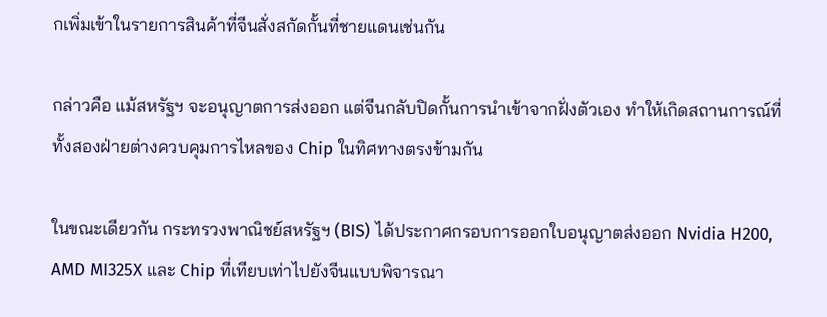กเพิ่มเข้าในรายการสินค้าที่จีนสั่งสกัดกั้นที่ชายแดนเช่นกัน

กล่าวคือ แม้สหรัฐฯ จะอนุญาตการส่งออก แต่จีนกลับปิดกั้นการนำเข้าจากฝั่งตัวเอง ทำให้เกิดสถานการณ์ที่ทั้งสองฝ่ายต่างควบคุมการไหลของ Chip ในทิศทางตรงข้ามกัน

ในขณะเดียวกัน กระทรวงพาณิชย์สหรัฐฯ (BIS) ได้ประกาศกรอบการออกใบอนุญาตส่งออก Nvidia H200, AMD MI325X และ Chip ที่เทียบเท่าไปยังจีนแบบพิจารณา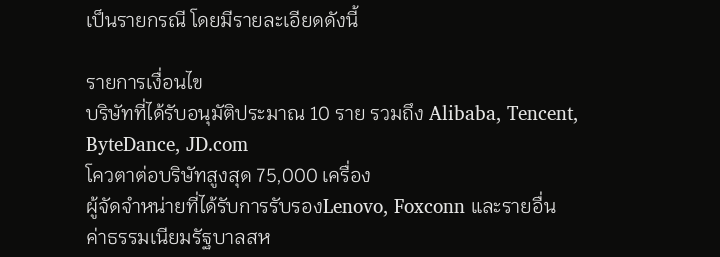เป็นรายกรณี โดยมีรายละเอียดดังนี้

รายการเงื่อนไข
บริษัทที่ได้รับอนุมัติประมาณ 10 ราย รวมถึง Alibaba, Tencent, ByteDance, JD.com
โควตาต่อบริษัทสูงสุด 75,000 เครื่อง
ผู้จัดจำหน่ายที่ได้รับการรับรองLenovo, Foxconn และรายอื่น
ค่าธรรมเนียมรัฐบาลสห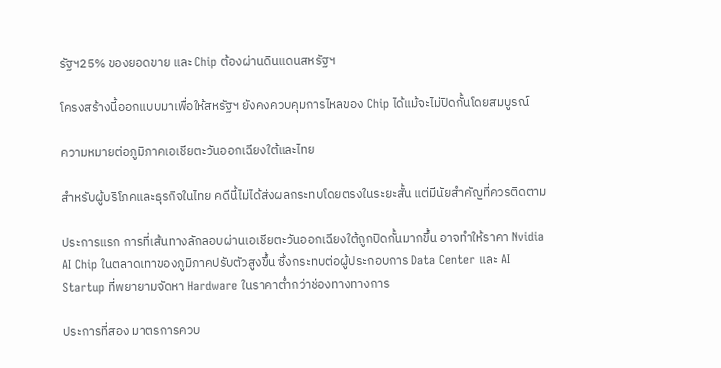รัฐฯ25% ของยอดขาย และ Chip ต้องผ่านดินแดนสหรัฐฯ

โครงสร้างนี้ออกแบบมาเพื่อให้สหรัฐฯ ยังคงควบคุมการไหลของ Chip ได้แม้จะไม่ปิดกั้นโดยสมบูรณ์

ความหมายต่อภูมิภาคเอเชียตะวันออกเฉียงใต้และไทย

สำหรับผู้บริโภคและธุรกิจในไทย คดีนี้ไม่ได้ส่งผลกระทบโดยตรงในระยะสั้น แต่มีนัยสำคัญที่ควรติดตาม

ประการแรก การที่เส้นทางลักลอบผ่านเอเชียตะวันออกเฉียงใต้ถูกปิดกั้นมากขึ้น อาจทำให้ราคา Nvidia AI Chip ในตลาดเทาของภูมิภาคปรับตัวสูงขึ้น ซึ่งกระทบต่อผู้ประกอบการ Data Center และ AI Startup ที่พยายามจัดหา Hardware ในราคาต่ำกว่าช่องทางทางการ

ประการที่สอง มาตรการควบ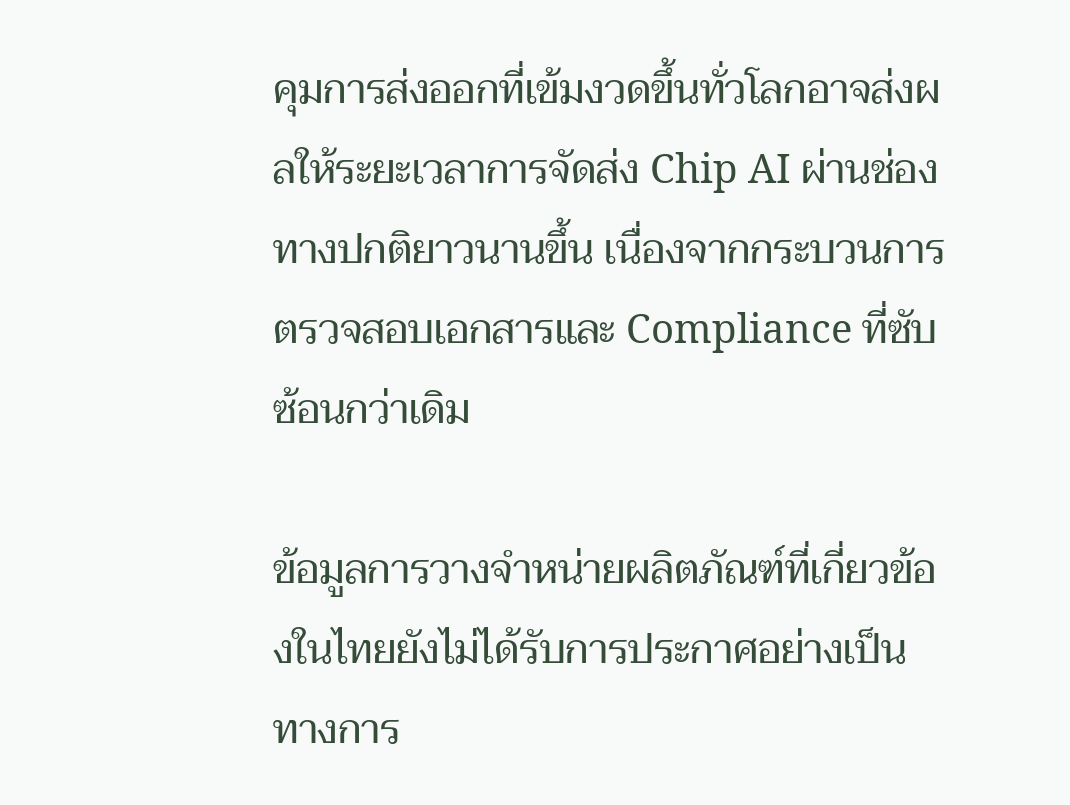คุมการส่งออกที่เข้มงวดขึ้นทั่วโลกอาจส่งผลให้ระยะเวลาการจัดส่ง Chip AI ผ่านช่องทางปกติยาวนานขึ้น เนื่องจากกระบวนการตรวจสอบเอกสารและ Compliance ที่ซับซ้อนกว่าเดิม

ข้อมูลการวางจำหน่ายผลิตภัณฑ์ที่เกี่ยวข้องในไทยยังไม่ได้รับการประกาศอย่างเป็นทางการ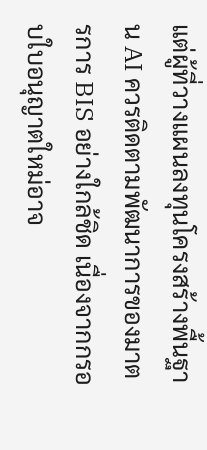แต่ผู้ที่วางแผนลงทุนโครงสร้างพื้นฐาน AI ควรติดตามพัฒนาการของมาตรการ BIS อย่างใกล้ชิด เนื่องจากกรอบใบอนุญาตใหม่อาจ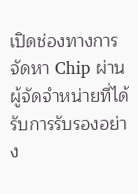เปิดช่องทางการจัดหา Chip ผ่านผู้จัดจำหน่ายที่ได้รับการรับรองอย่าง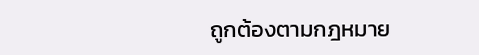ถูกต้องตามกฎหมาย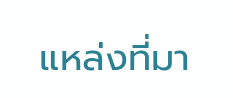แหล่งที่มา